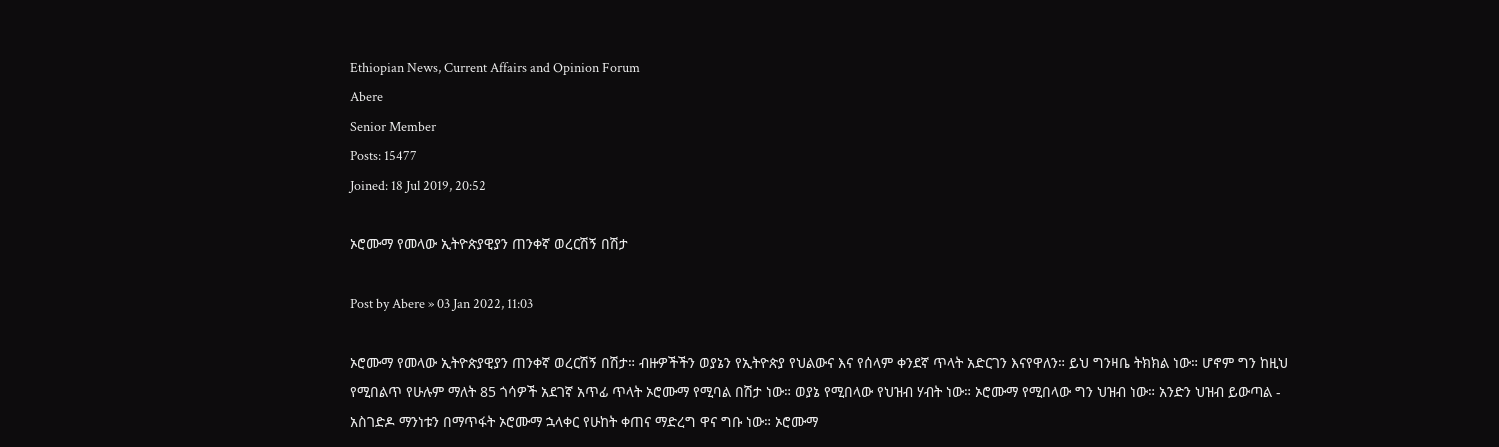Ethiopian News, Current Affairs and Opinion Forum
Abere
Senior Member
Posts: 15477
Joined: 18 Jul 2019, 20:52

ኦሮሙማ የመላው ኢትዮጵያዊያን ጠንቀኛ ወረርሽኝ በሽታ

Post by Abere » 03 Jan 2022, 11:03

ኦሮሙማ የመላው ኢትዮጵያዊያን ጠንቀኛ ወረርሽኝ በሽታ። ብዙዎችችን ወያኔን የኢትዮጵያ የህልውና እና የሰላም ቀንደኛ ጥላት አድርገን እናየዋለን። ይህ ግንዛቤ ትክክል ነው። ሆኖም ግን ከዚህ የሚበልጥ የሁሉም ማለት 85 ጎሳዎች አደገኛ አጥፊ ጥላት ኦሮሙማ የሚባል በሽታ ነው። ወያኔ የሚበላው የህዝብ ሃብት ነው። ኦሮሙማ የሚበላው ግን ህዝብ ነው። አንድን ህዝብ ይውጣል - አስገድዶ ማንነቱን በማጥፋት ኦሮሙማ ኋላቀር የሁከት ቀጠና ማድረግ ዋና ግቡ ነው። ኦሮሙማ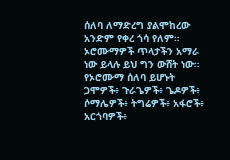ሰለባ ለማድረግ ያልሞከረው አንድም የቀረ ጎሳ የለም። ኦሮሙማዎች ጥላታችን አማራ ነው ይላሉ ይህ ግን ውሸት ነው። የኦሮሙማ ሰለባ ይሆኑት ጋሞዎች፥ ጉራጌዎች፥ ጌዶዎች፥ ሶማሌዎች፥ ትግሬዎች፥ አፋሮች፥ አርጎባዎች፥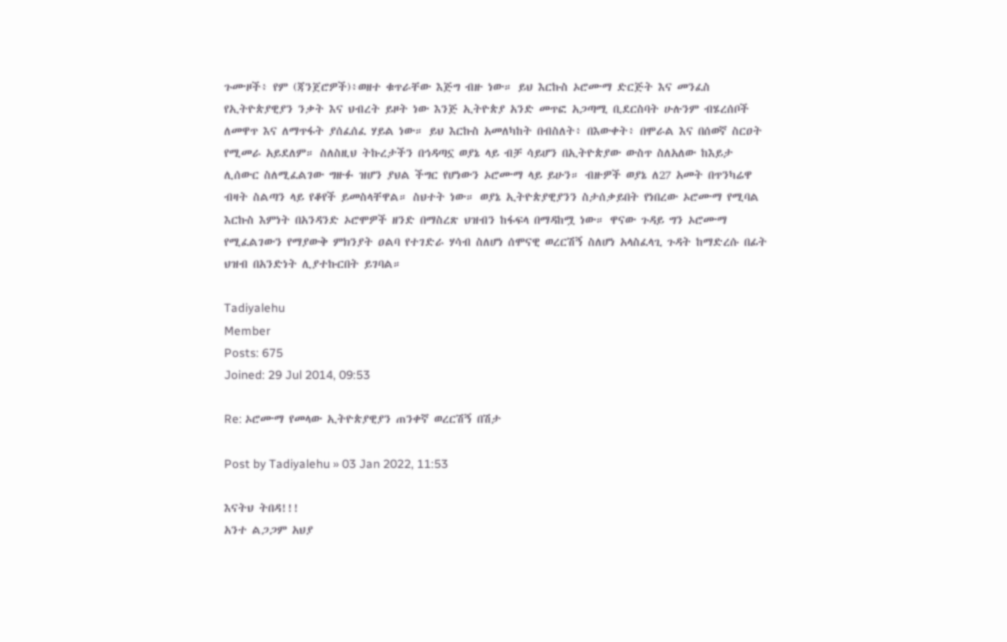ጉሙዞች፥ የም (ጃንጀሮዎች)፥ወዘተ ቁጥራቸው እጅግ ብዙ ነው። ይህ እርኩስ ኦሮሙማ ድርጅት እና መንፈስ የኢትዮጵያዊያን ንቃት እና ህብረት ይዞት ነው እንጅ ኢትዮጵያ አንድ መጥፎ አጋጣሚ ቢደርስባት ሁሉንም ብሄረሰቦች ለመዋጥ እና ለማጥፋት ያሰፈሰፈ ሃይል ነው። ይህ እርኩስ አመለካከት በብስለት፥ በእውቀት፥ በሞራል እና በሰወኛ ስርዐት የሚመራ አይደለም። ስለስዚህ ትኩረታችን በኅዳጣኗ ወያኔ ላይ ብቻ ሳይሆን በኢትዮጵያው ውስጥ ስለአለው ከእይታ ሊሰውር ስለሚፈልገው ግዙፉ ዝሆን ያህል ችግር የሆነውን ኦሮሙማ ላይ ይሁን። ብዙዎች ወያኔ ለ27 አመት በጥንካሬዋ ብዛት ስልጣን ላይ የቆየች ይመስላቸዋል። ስህተት ነው። ወያኔ ኢትዮጵያዊያንን ስታሰቃይበት የነበረው ኦሮሙማ የሚባል እርኩስ እምነት በአንዳንድ ኦሮሞዎች ዘንድ በማስረጽ ህዝብን ከፋፍላ በማዳከሟ ነው። ዋናው ጉዳይ ግን ኦሮሙማ የሚፈልገውን የማያውቅ ምክንያት ዐልባ የተገድራ ሃሳብ ስለሆነ ሰሞናዊ ወረርሽኝ ስለሆነ አላስፈላጊ ጉዳት ከማድረሱ በፊት ህዝብ በአንድነት ሊያተኩርበት ይገባል።

Tadiyalehu
Member
Posts: 675
Joined: 29 Jul 2014, 09:53

Re: ኦሮሙማ የመላው ኢትዮጵያዊያን ጠንቀኛ ወረርሽኝ በሽታ

Post by Tadiyalehu » 03 Jan 2022, 11:53

እናትህ ትበዳ!!!
አንተ ልጋጋም አህያ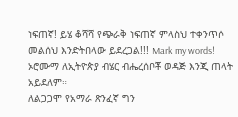ነፍጠኛ! ይሄ ቆሻሻ የጭራቅ ነፍጠኛ ምላስህ ተቀንጥሶ መልሰህ እንድትበላው ይደረጋል!!! Mark my words!
ኦሮሙማ ለኢትዮጵያ ብሄር ብሔረሰቦቾ ወዳጅ እንጂ ጠላት አይደለም።
ለልጋጋሞ የአማራ ጽንፈኛ ግን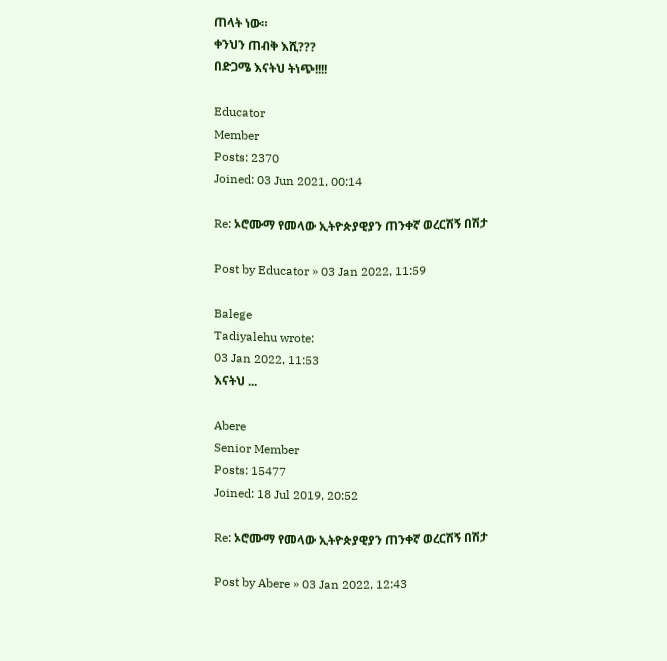ጠላት ነው።
ቀንህን ጠብቅ እሺ???
በድጋሜ እናትህ ትነጭ!!!!

Educator
Member
Posts: 2370
Joined: 03 Jun 2021, 00:14

Re: ኦሮሙማ የመላው ኢትዮጵያዊያን ጠንቀኛ ወረርሽኝ በሽታ

Post by Educator » 03 Jan 2022, 11:59

Balege
Tadiyalehu wrote:
03 Jan 2022, 11:53
እናትህ ...

Abere
Senior Member
Posts: 15477
Joined: 18 Jul 2019, 20:52

Re: ኦሮሙማ የመላው ኢትዮጵያዊያን ጠንቀኛ ወረርሽኝ በሽታ

Post by Abere » 03 Jan 2022, 12:43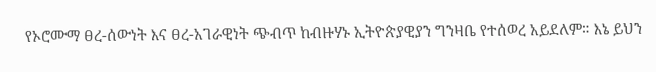የኦሮሙማ ፀረ-ሰውነት እና ፀረ-አገራዊነት ጭብጥ ከብዙሃኑ ኢትዮጵያዊያን ግንዛቤ የተሰወረ አይደለም። እኔ ይህን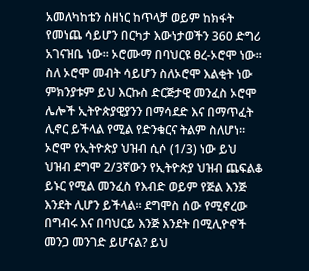አመለካከቴን ስዘነር ከጥላቻ ወይም ከክፋት የመነጨ ሳይሆን በርካታ እውነታወችን 360 ድግሪ አገናዝቤ ነው። ኦሮሙማ በባህርዩ ፀረ-ኦሮሞ ነው። ስለ ኦሮሞ መብት ሳይሆን ስለኦሮሞ እልቂት ነው ምክንያቱም ይህ እርኩስ ድርጅታዊ መንፈስ ኦሮሞ ሌሎች ኢትዮጵያዊያንን በማሳደድ እና በማጥፈት ሊኖር ይችላል የሚል የድንቁርና ትልም ስለሆነ። ኦሮሞ የኢትዮጵያ ህዝብ ሲሶ (1/3) ነው ይህ ህዝብ ደግሞ 2/3ኛውን የኢትዮጵያ ህዝብ ጨፍልቆ ይኑር የሚል መንፈስ የእብድ ወይም የጅል እንጅ እንደት ሊሆን ይችላል። ደግሞስ ሰው የሚኖረው በግብሩ እና በባህርይ እንጅ እንደት በሚሊዮኖች መንጋ መንገድ ይሆናል? ይህ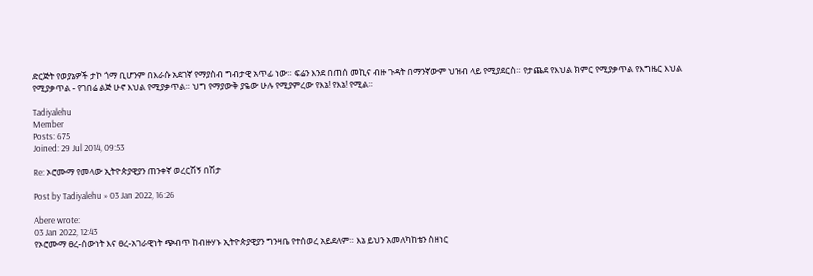ድርጅት የወያኔዎች ታኮ ጎማ ቢሆንም በእራሱ አደገኛ የማያስብ ግብታዊ አጥፊ ነው። ፍሬን እንደ በጠሰ መኪና ብዙ ጉዳት በማንኛውም ህዝብ ላይ የሚያደርስ። የታጨደ የእህል ክምር የሚያቃጥል የእግዜር እህል የሚያቃጥል - የገበሬ ልጅ ሁኖ እህል የሚያቃጥል። ህግ የማያውቅ ያዬው ሁሉ የሚያምረው የእኔ! የእኔ! የሚል።

Tadiyalehu
Member
Posts: 675
Joined: 29 Jul 2014, 09:53

Re: ኦሮሙማ የመላው ኢትዮጵያዊያን ጠንቀኛ ወረርሽኝ በሽታ

Post by Tadiyalehu » 03 Jan 2022, 16:26

Abere wrote:
03 Jan 2022, 12:43
የኦሮሙማ ፀረ-ሰውነት እና ፀረ-አገራዊነት ጭብጥ ከብዙሃኑ ኢትዮጵያዊያን ግንዛቤ የተሰወረ አይደለም። እኔ ይህን አመለካከቴን ስዘነር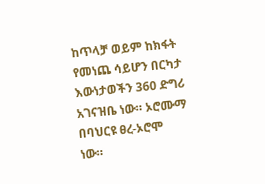ከጥላቻ ወይም ከክፋት የመነጨ ሳይሆን በርካታ እውነታወችን 360 ድግሪ አገናዝቤ ነው። ኦሮሙማ በባህርዩ ፀረ-ኦሮሞ ነው።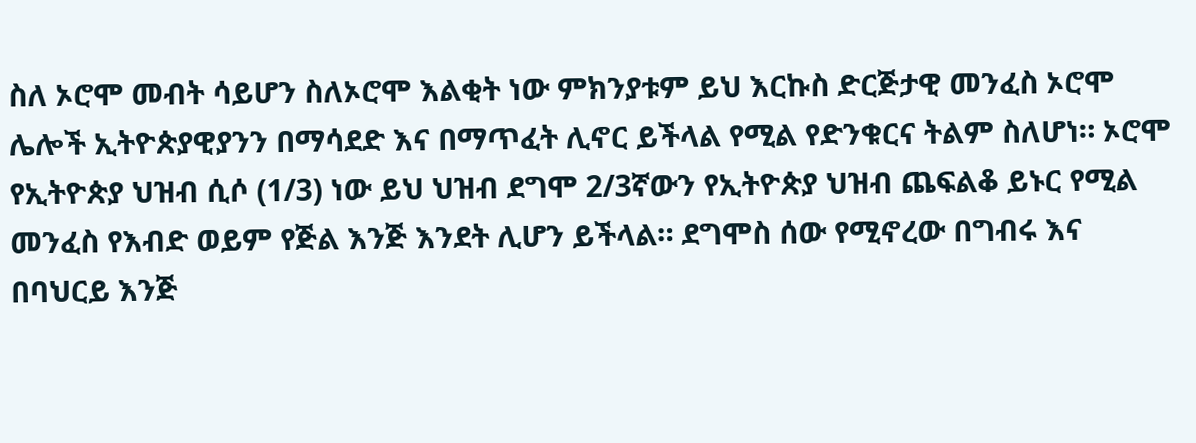ስለ ኦሮሞ መብት ሳይሆን ስለኦሮሞ እልቂት ነው ምክንያቱም ይህ እርኩስ ድርጅታዊ መንፈስ ኦሮሞ ሌሎች ኢትዮጵያዊያንን በማሳደድ እና በማጥፈት ሊኖር ይችላል የሚል የድንቁርና ትልም ስለሆነ። ኦሮሞ የኢትዮጵያ ህዝብ ሲሶ (1/3) ነው ይህ ህዝብ ደግሞ 2/3ኛውን የኢትዮጵያ ህዝብ ጨፍልቆ ይኑር የሚል መንፈስ የእብድ ወይም የጅል እንጅ እንደት ሊሆን ይችላል። ደግሞስ ሰው የሚኖረው በግብሩ እና በባህርይ እንጅ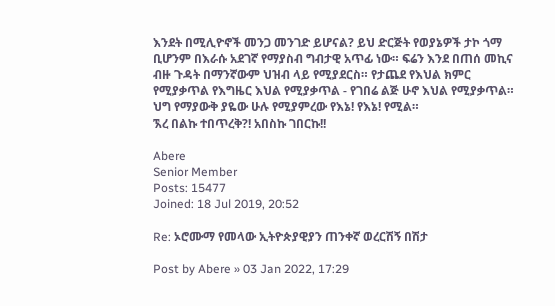እንደት በሚሊዮኖች መንጋ መንገድ ይሆናል? ይህ ድርጅት የወያኔዎች ታኮ ጎማ ቢሆንም በእራሱ አደገኛ የማያስብ ግብታዊ አጥፊ ነው። ፍሬን እንደ በጠሰ መኪና ብዙ ጉዳት በማንኛውም ህዝብ ላይ የሚያደርስ። የታጨደ የእህል ክምር የሚያቃጥል የእግዜር እህል የሚያቃጥል - የገበሬ ልጅ ሁኖ እህል የሚያቃጥል። ህግ የማያውቅ ያዬው ሁሉ የሚያምረው የእኔ! የእኔ! የሚል።
ኧረ በልኩ ተበጥረቅ?! አበስኩ ገበርኩ!!

Abere
Senior Member
Posts: 15477
Joined: 18 Jul 2019, 20:52

Re: ኦሮሙማ የመላው ኢትዮጵያዊያን ጠንቀኛ ወረርሽኝ በሽታ

Post by Abere » 03 Jan 2022, 17:29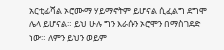አርቲፊሻል ኦሮሙማ ሃይማኖትም ይሆናል ሲፈልግ ደግሞ ሌላ ይሆናል። ይህ ሁሉ ግን እራሱን ኦሮሞን በማስገደድ ነው። ለምን ይህን ወይም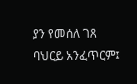ያን የመሰለ ገጸ ባህርይ አንፈጥርም፤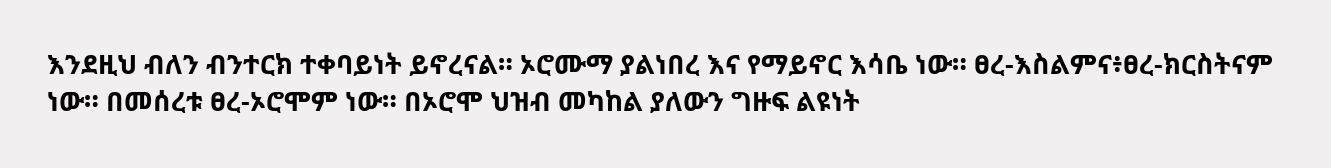እንደዚህ ብለን ብንተርክ ተቀባይነት ይኖረናል። ኦሮሙማ ያልነበረ እና የማይኖር እሳቤ ነው። ፀረ-እስልምና፥ፀረ-ክርስትናም ነው። በመሰረቱ ፀረ-ኦሮሞም ነው። በኦሮሞ ህዝብ መካከል ያለውን ግዙፍ ልዩነት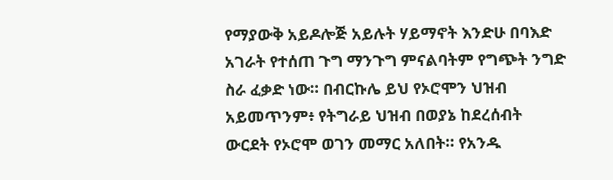የማያውቅ አይዶሎጅ አይሉት ሃይማኖት እንድሁ በባእድ አገራት የተሰጠ ጉግ ማንጉግ ምናልባትም የግጭት ንግድ ስራ ፈቃድ ነው። በብርኩሌ ይህ የኦሮሞን ህዝብ አይመጥንም፥ የትግራይ ህዝብ በወያኔ ከደረሰብት ውርደት የኦሮሞ ወገን መማር አለበት። የአንዱ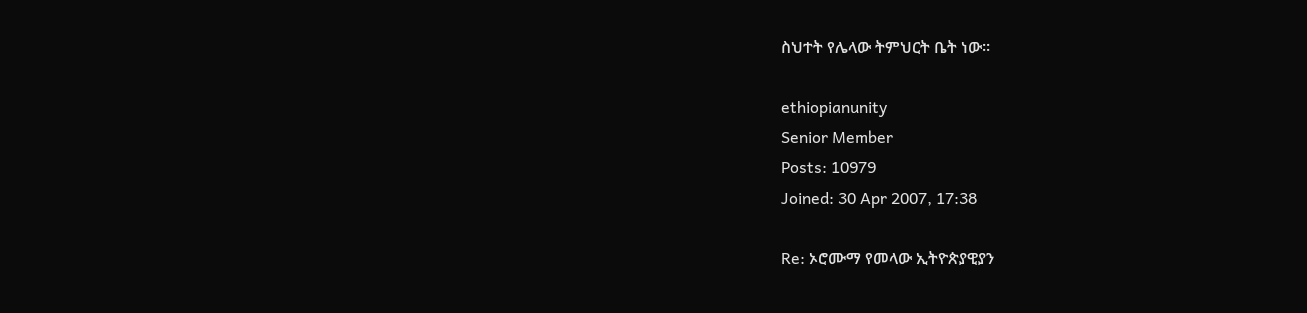ስህተት የሌላው ትምህርት ቤት ነው።

ethiopianunity
Senior Member
Posts: 10979
Joined: 30 Apr 2007, 17:38

Re: ኦሮሙማ የመላው ኢትዮጵያዊያን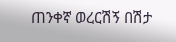ጠንቀኛ ወረርሽኝ በሽታ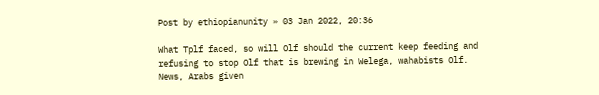Post by ethiopianunity » 03 Jan 2022, 20:36

What Tplf faced, so will Olf should the current keep feeding and refusing to stop Olf that is brewing in Welega, wahabists Olf. News, Arabs given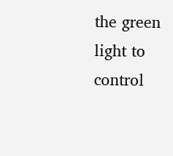the green light to control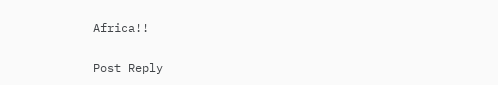Africa!!

Post Reply